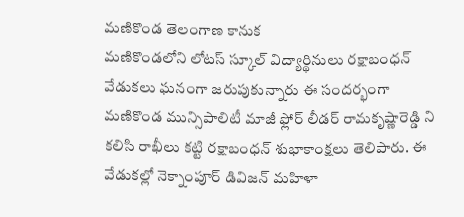మణికొండ తెలంగాణ కానుక
మణికొండలోని లోటస్ స్కూల్ విద్యార్థినులు రక్షాబంధన్ వేడుకలు ఘనంగా జరుపుకున్నారు ఈ సందర్భంగా మణికొండ మున్సిపాలిటీ మాజీ ఫ్లోర్ లీడర్ రామకృష్ణారెడ్డి ని కలిసి రాఖీలు కట్టి రక్షాబంధన్ శుభాకాంక్షలు తెలిపారు. ఈ వేడుకల్లో నెక్నాంపూర్ డివిజన్ మహిళా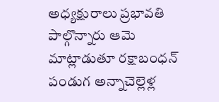అధ్యక్షురాలు ప్రభావతి పాల్గొన్నారు ఆమె మాట్లాడుతూ రక్షాబంధన్ పండుగ అన్నాచెల్లెళ్ల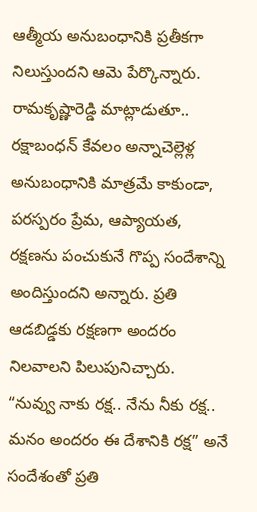ఆత్మీయ అనుబంధానికి ప్రతీకగా నిలుస్తుందని ఆమె పేర్కొన్నారు. రామకృష్ణారెడ్డి మాట్లాడుతూ.. రక్షాబంధన్ కేవలం అన్నాచెల్లెళ్ల అనుబంధానికి మాత్రమే కాకుండా, పరస్పరం ప్రేమ, ఆప్యాయత, రక్షణను పంచుకునే గొప్ప సందేశాన్ని అందిస్తుందని అన్నారు. ప్రతి ఆడబిడ్డకు రక్షణగా అందరం నిలవాలని పిలుపునిచ్చారు.
“నువ్వు నాకు రక్ష.. నేను నీకు రక్ష.. మనం అందరం ఈ దేశానికి రక్ష” అనే సందేశంతో ప్రతి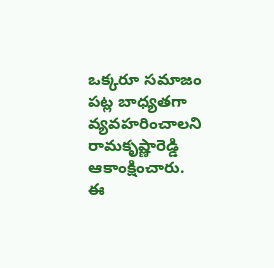ఒక్కరూ సమాజం పట్ల బాధ్యతగా వ్యవహరించాలని రామకృష్ణారెడ్డి ఆకాంక్షించారు.
ఈ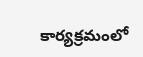కార్యక్రమంలో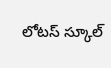లోటస్ స్కూల్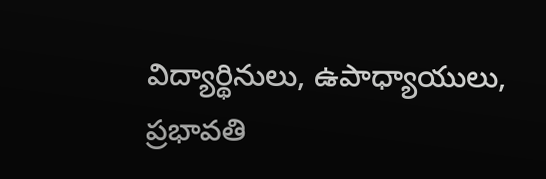విద్యార్థినులు, ఉపాధ్యాయులు, ప్రభావతి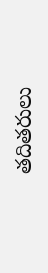తదితరులు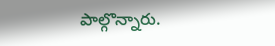పాల్గొన్నారు.